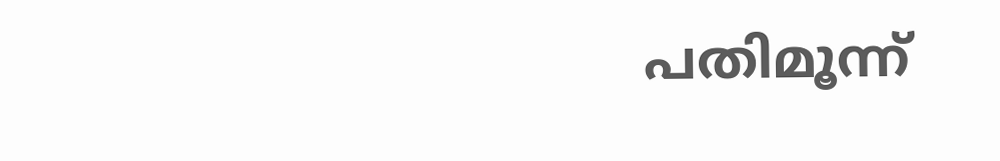പതിമൂന്ന്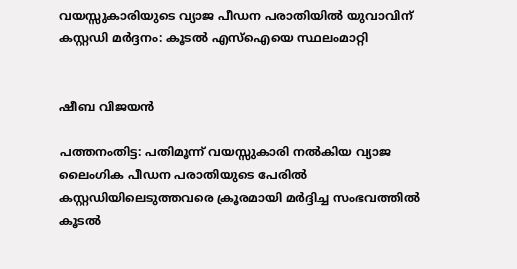വയസ്സുകാരിയുടെ വ്യാജ പീഡന പരാതിയിൽ യുവാവിന് കസ്റ്റഡി മർദ്ദനം: കൂടൽ എസ്‌ഐയെ സ്ഥലംമാറ്റി


ഷീബ വിജയൻ

പത്തനംതിട്ട: പതിമൂന്ന് വയസ്സുകാരി നൽകിയ വ്യാജ ലൈംഗിക പീഡന പരാതിയുടെ പേരിൽ കസ്റ്റഡിയിലെടുത്തവരെ ക്രൂരമായി മർദ്ദിച്ച സംഭവത്തിൽ കൂടൽ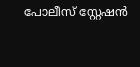പോലീസ് സ്റ്റേഷൻ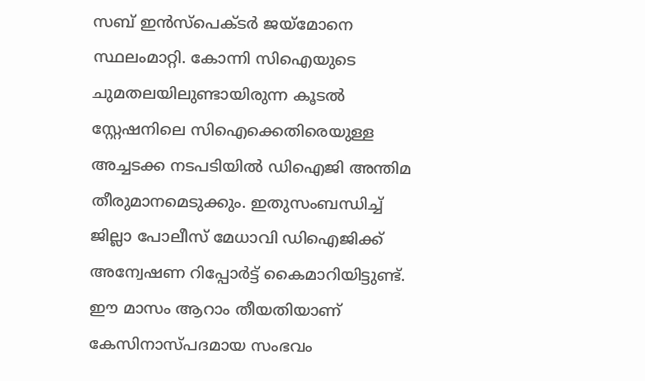സബ് ഇൻസ്‌പെക്ടർ ജയ്‌മോനെ സ്ഥലംമാറ്റി. കോന്നി സിഐയുടെ ചുമതലയിലുണ്ടായിരുന്ന കൂടൽ സ്റ്റേഷനിലെ സിഐക്കെതിരെയുള്ള അച്ചടക്ക നടപടിയിൽ ഡിഐജി അന്തിമ തീരുമാനമെടുക്കും. ഇതുസംബന്ധിച്ച് ജില്ലാ പോലീസ് മേധാവി ഡിഐജിക്ക് അന്വേഷണ റിപ്പോർട്ട് കൈമാറിയിട്ടുണ്ട്. ഈ മാസം ആറാം തീയതിയാണ് കേസിനാസ്പദമായ സംഭവം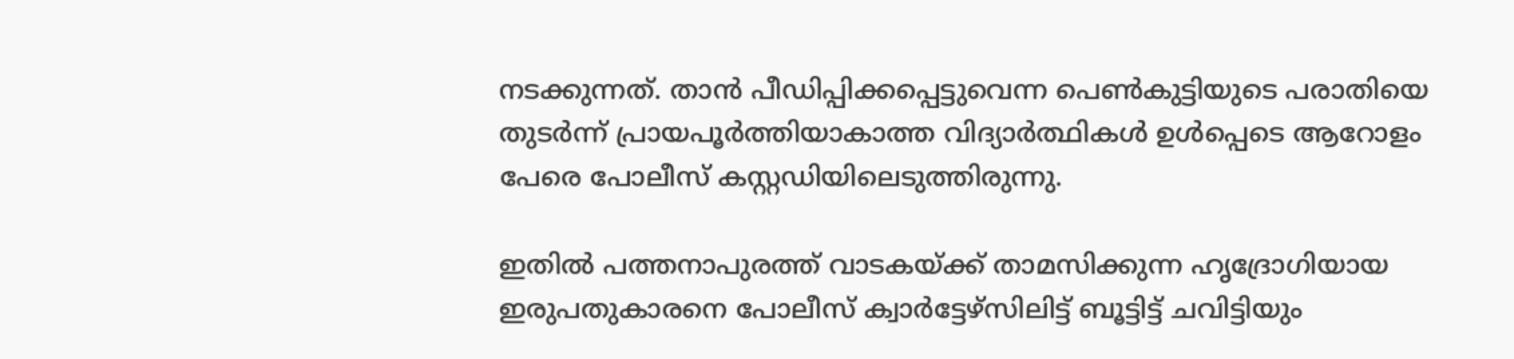നടക്കുന്നത്. താൻ പീഡിപ്പിക്കപ്പെട്ടുവെന്ന പെൺകുട്ടിയുടെ പരാതിയെ തുടർന്ന് പ്രായപൂർത്തിയാകാത്ത വിദ്യാർത്ഥികൾ ഉൾപ്പെടെ ആറോളം പേരെ പോലീസ് കസ്റ്റഡിയിലെടുത്തിരുന്നു.

ഇതിൽ പത്തനാപുരത്ത് വാടകയ്ക്ക് താമസിക്കുന്ന ഹൃദ്രോഗിയായ ഇരുപതുകാരനെ പോലീസ് ക്വാർട്ടേഴ്സിലിട്ട് ബൂട്ടിട്ട് ചവിട്ടിയും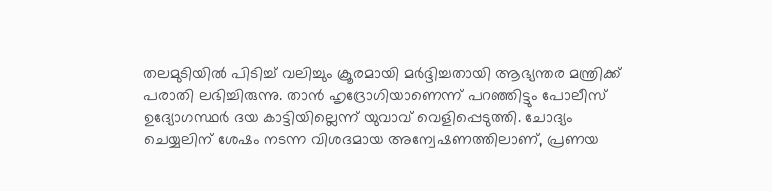തലമുടിയിൽ പിടിച്ച് വലിച്ചും ക്രൂരമായി മർദ്ദിച്ചതായി ആഭ്യന്തര മന്ത്രിക്ക് പരാതി ലഭിച്ചിരുന്നു. താൻ ഹൃദ്രോഗിയാണെന്ന് പറഞ്ഞിട്ടും പോലീസ് ഉദ്യോഗസ്ഥർ ദയ കാട്ടിയില്ലെന്ന് യുവാവ് വെളിപ്പെടുത്തി. ചോദ്യം ചെയ്യലിന് ശേഷം നടന്ന വിശദമായ അന്വേഷണത്തിലാണ്, പ്രണയ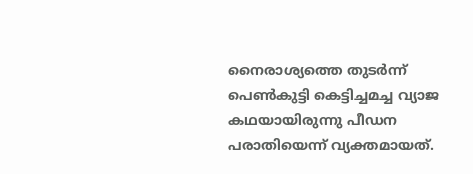നൈരാശ്യത്തെ തുടർന്ന് പെൺകുട്ടി കെട്ടിച്ചമച്ച വ്യാജ കഥയായിരുന്നു പീഡന പരാതിയെന്ന് വ്യക്തമായത്.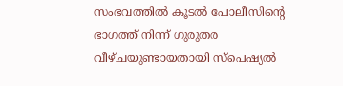സംഭവത്തിൽ കൂടൽ പോലീസിന്റെ ഭാഗത്ത് നിന്ന് ഗുരുതര വീഴ്ചയുണ്ടായതായി സ്പെഷ്യൽ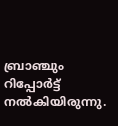ബ്രാഞ്ചും റിപ്പോർട്ട് നൽകിയിരുന്നു.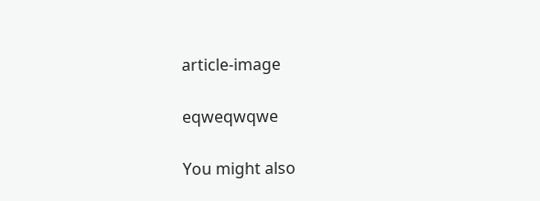article-image

eqweqwqwe

You might also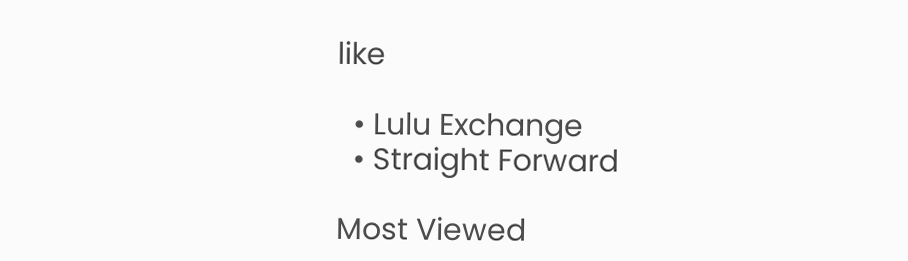like

  • Lulu Exchange
  • Straight Forward

Most Viewed